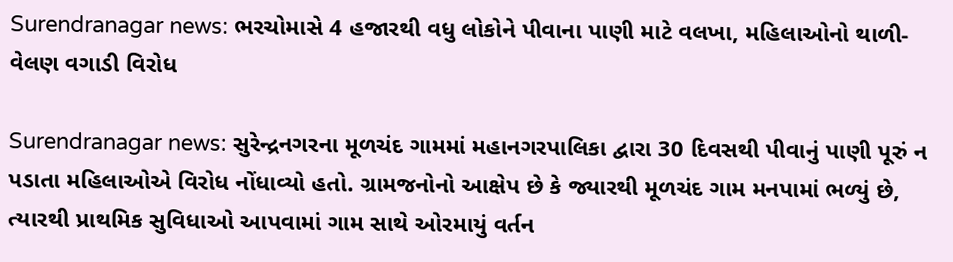Surendranagar news: ભરચોમાસે 4 હજારથી વધુ લોકોને પીવાના પાણી માટે વલખા, મહિલાઓનો થાળી-વેલણ વગાડી વિરોધ

Surendranagar news: સુરેન્દ્રનગરના મૂળચંદ ગામમાં મહાનગરપાલિકા દ્વારા 30 દિવસથી પીવાનું પાણી પૂરું ન પડાતા મહિલાઓએ વિરોધ નોંધાવ્યો હતો. ગ્રામજનોનો આક્ષેપ છે કે જ્યારથી મૂળચંદ ગામ મનપામાં ભળ્યું છે, ત્યારથી પ્રાથમિક સુવિધાઓ આપવામાં ગામ સાથે ઓરમાયું વર્તન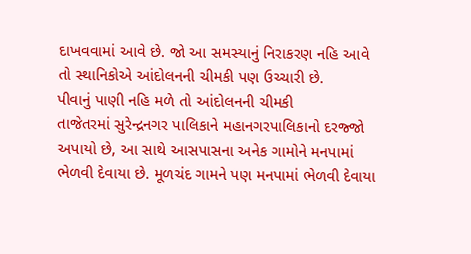દાખવવામાં આવે છે. જો આ સમસ્યાનું નિરાકરણ નહિ આવે તો સ્થાનિકોએ આંદોલનની ચીમકી પણ ઉચ્ચારી છે.
પીવાનું પાણી નહિ મળે તો આંદોલનની ચીમકી
તાજેતરમાં સુરેન્દ્રનગર પાલિકાને મહાનગરપાલિકાનો દરજ્જો અપાયો છે, આ સાથે આસપાસના અનેક ગામોને મનપામાં ભેળવી દેવાયા છે. મૂળચંદ ગામને પણ મનપામાં ભેળવી દેવાયા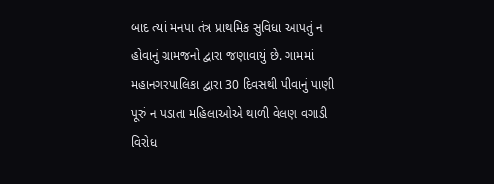બાદ ત્યાં મનપા તંત્ર પ્રાથમિક સુવિધા આપતું ન હોવાનું ગ્રામજનો દ્વારા જણાવાયું છે. ગામમાં મહાનગરપાલિકા દ્વારા 30 દિવસથી પીવાનું પાણી પૂરું ન પડાતા મહિલાઓએ થાળી વેલણ વગાડી વિરોધ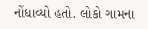નોંધાવ્યો હતો. લોકો ગામના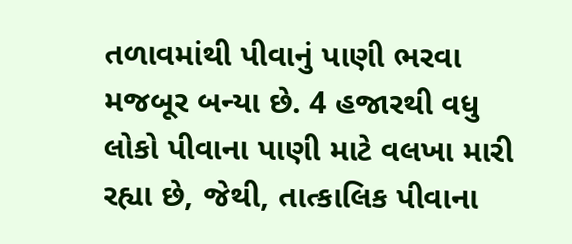તળાવમાંથી પીવાનું પાણી ભરવા મજબૂર બન્યા છે. 4 હજારથી વધુ લોકો પીવાના પાણી માટે વલખા મારી રહ્યા છે, જેથી, તાત્કાલિક પીવાના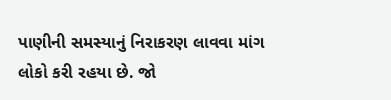પાણીની સમસ્યાનું નિરાકરણ લાવવા માંગ લોકો કરી રહયા છે. જો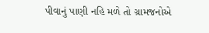પીવાનું પાણી નહિ મળે તો ગ્રામજનોએ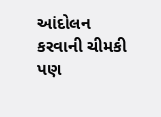આંદોલન કરવાની ચીમકી પણ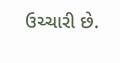ઉચ્ચારી છે.